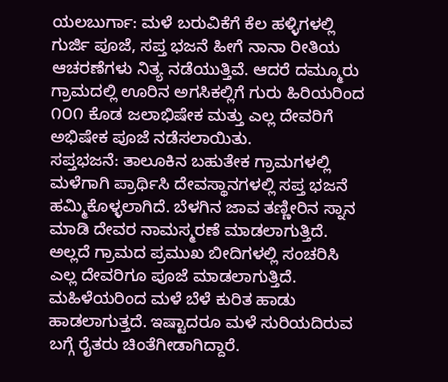ಯಲಬುರ್ಗಾ: ಮಳೆ ಬರುವಿಕೆಗೆ ಕೆಲ ಹಳ್ಳಿಗಳಲ್ಲಿ ಗುರ್ಜಿ ಪೂಜೆ, ಸಪ್ತ ಭಜನೆ ಹೀಗೆ ನಾನಾ ರೀತಿಯ ಆಚರಣೆಗಳು ನಿತ್ಯ ನಡೆಯುತ್ತಿವೆ. ಆದರೆ ದಮ್ಮೂರು ಗ್ರಾಮದಲ್ಲಿ ಊರಿನ ಅಗಸಿಕಲ್ಲಿಗೆ ಗುರು ಹಿರಿಯರಿಂದ ೧೦೧ ಕೊಡ ಜಲಾಭಿಷೇಕ ಮತ್ತು ಎಲ್ಲ ದೇವರಿಗೆ ಅಭಿಷೇಕ ಪೂಜೆ ನಡೆಸಲಾಯಿತು.
ಸಪ್ತಭಜನೆ: ತಾಲೂಕಿನ ಬಹುತೇಕ ಗ್ರಾಮಗಳಲ್ಲಿ ಮಳೆಗಾಗಿ ಪ್ರಾರ್ಥಿಸಿ ದೇವಸ್ಥಾನಗಳಲ್ಲಿ ಸಪ್ತ ಭಜನೆ ಹಮ್ಮಿಕೊಳ್ಳಲಾಗಿದೆ. ಬೆಳಗಿನ ಜಾವ ತಣ್ಣೀರಿನ ಸ್ನಾನ ಮಾಡಿ ದೇವರ ನಾಮಸ್ಮರಣೆ ಮಾಡಲಾಗುತ್ತಿದೆ. ಅಲ್ಲದೆ ಗ್ರಾಮದ ಪ್ರಮುಖ ಬೀದಿಗಳಲ್ಲಿ ಸಂಚರಿಸಿ ಎಲ್ಲ ದೇವರಿಗೂ ಪೂಜೆ ಮಾಡಲಾಗುತ್ತಿದೆ. ಮಹಿಳೆಯರಿಂದ ಮಳೆ ಬೆಳೆ ಕುರಿತ ಹಾಡು ಹಾಡಲಾಗುತ್ತದೆ. ಇಷ್ಟಾದರೂ ಮಳೆ ಸುರಿಯದಿರುವ ಬಗ್ಗೆ ರೈತರು ಚಿಂತೆಗೀಡಾಗಿದ್ದಾರೆ.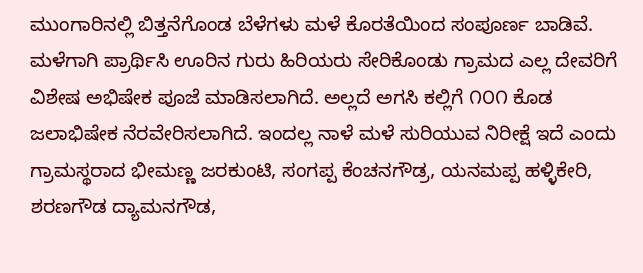ಮುಂಗಾರಿನಲ್ಲಿ ಬಿತ್ತನೆಗೊಂಡ ಬೆಳೆಗಳು ಮಳೆ ಕೊರತೆಯಿಂದ ಸಂಪೂರ್ಣ ಬಾಡಿವೆ. ಮಳೆಗಾಗಿ ಪ್ರಾರ್ಥಿಸಿ ಊರಿನ ಗುರು ಹಿರಿಯರು ಸೇರಿಕೊಂಡು ಗ್ರಾಮದ ಎಲ್ಲ ದೇವರಿಗೆ ವಿಶೇಷ ಅಭಿಷೇಕ ಪೂಜೆ ಮಾಡಿಸಲಾಗಿದೆ. ಅಲ್ಲದೆ ಅಗಸಿ ಕಲ್ಲಿಗೆ ೧೦೧ ಕೊಡ ಜಲಾಭಿಷೇಕ ನೆರವೇರಿಸಲಾಗಿದೆ. ಇಂದಲ್ಲ ನಾಳೆ ಮಳೆ ಸುರಿಯುವ ನಿರೀಕ್ಷೆ ಇದೆ ಎಂದು ಗ್ರಾಮಸ್ಥರಾದ ಭೀಮಣ್ಣ ಜರಕುಂಟಿ, ಸಂಗಪ್ಪ ಕೆಂಚನಗೌಡ್ರ, ಯನಮಪ್ಪ ಹಳ್ಳಿಕೇರಿ, ಶರಣಗೌಡ ದ್ಯಾಮನಗೌಡ,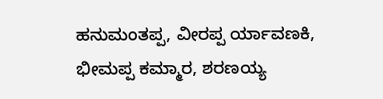ಹನುಮಂತಪ್ಪ, ವೀರಪ್ಪ ರ್ಯಾವಣಕಿ, ಭೀಮಪ್ಪ ಕಮ್ಮಾರ, ಶರಣಯ್ಯ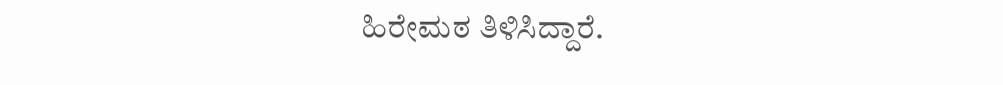ಹಿರೇಮಠ ತಿಳಿಸಿದ್ದಾರೆ.